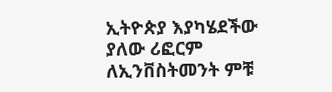ኢትዮጵያ እያካሄደችው ያለው ሪፎርም ለኢንቨስትመንት ምቹ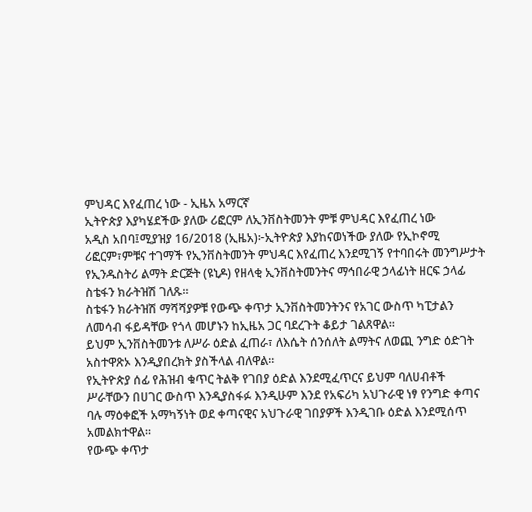ምህዳር እየፈጠረ ነው - ኢዜአ አማርኛ
ኢትዮጵያ እያካሄደችው ያለው ሪፎርም ለኢንቨስትመንት ምቹ ምህዳር እየፈጠረ ነው
አዲስ አበባ፤ሚያዝያ 16/2018 (ኢዜአ)፦ኢትዮጵያ እያከናወነችው ያለው የኢኮኖሚ ሪፎርም፣ምቹና ተገማች የኢንቨስትመንት ምህዳር እየፈጠረ እንደሚገኝ የተባበሩት መንግሥታት የኢንዱስትሪ ልማት ድርጅት (ዩኒዶ) የዘላቂ ኢንቨስትመንትና ማኅበራዊ ኃላፊነት ዘርፍ ኃላፊ ስቴፋን ክራትዝሽ ገለጹ።
ስቴፋን ክራትዝሽ ማሻሻያዎቹ የውጭ ቀጥታ ኢንቨስትመንትንና የአገር ውስጥ ካፒታልን ለመሳብ ፋይዳቸው የጎላ መሆኑን ከኢዜአ ጋር ባደረጉት ቆይታ ገልጸዋል።
ይህም ኢንቨስትመንቱ ለሥራ ዕድል ፈጠራ፣ ለእሴት ሰንሰለት ልማትና ለወጪ ንግድ ዕድገት አስተዋጽኦ እንዲያበረክት ያስችላል ብለዋል።
የኢትዮጵያ ሰፊ የሕዝብ ቁጥር ትልቅ የገበያ ዕድል እንደሚፈጥርና ይህም ባለሀብቶች ሥራቸውን በሀገር ውስጥ እንዲያስፋፉ እንዲሁም እንደ የአፍሪካ አህጉራዊ ነፃ የንግድ ቀጣና ባሉ ማዕቀፎች አማካኝነት ወደ ቀጣናዊና አህጉራዊ ገበያዎች እንዲገቡ ዕድል እንደሚሰጥ አመልክተዋል።
የውጭ ቀጥታ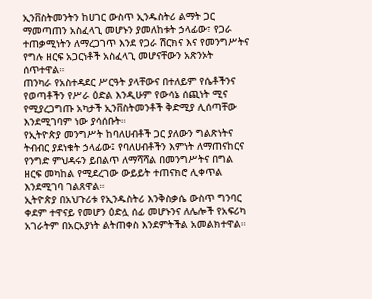ኢንቨስትመንትን ከሀገር ውስጥ ኢንዱስትሪ ልማት ጋር ማመጣጠን አስፈላጊ መሆኑን ያመለከቱት ኃላፊው፣ የጋራ ተጠቃሚነትን ለማረጋገጥ እንደ የጋራ ሽርክና እና የመንግሥትና የግሉ ዘርፍ አጋርነቶች አስፈላጊ መሆናቸውን አጽንኦት ሰጥተዋል።
ጠንካራ የአስተዳደር ሥርዓት ያላቸውና በተለይም የሴቶችንና የወጣቶችን የሥራ ዕድል እንዲሁም የውሳኔ ሰጪነት ሚና የሚያረጋግጡ አካታች ኢንቨስትመንቶች ቅድሚያ ሊሰጣቸው እንደሚገባም ነው ያሳሰቡት።
የኢትዮጵያ መንግሥት ከባለሀብቶች ጋር ያለውን ግልጽነትና ትብብር ያደነቁት ኃላፊው፤ የባለሀብቶችን እምነት ለማጠናከርና የንግድ ምህዳሩን ይበልጥ ለማሻሻል በመንግሥትና በግል ዘርፍ መካከል የሚደረገው ውይይት ተጠናክሮ ሊቀጥል እንደሚገባ ገልጸዋል።
ኢትዮጵያ በአህጉሪቱ የኢንዱስትሪ እንቅስቃሴ ውስጥ ግንባር ቀደም ተዋናይ የመሆን ዕድሏ ሰፊ መሆኑንና ለሌሎች የአፍሪካ አገራትም በአርአያነት ልትጠቀስ እንደምትችል አመልክተዋል።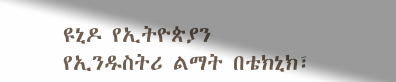ዩኒዶ የኢትዮጵያን የኢንዱስትሪ ልማት በቴክኒክ፣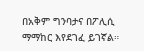በአቅም ግንባታና በፖሊሲ ማማከር እየደገፈ ይገኛል።